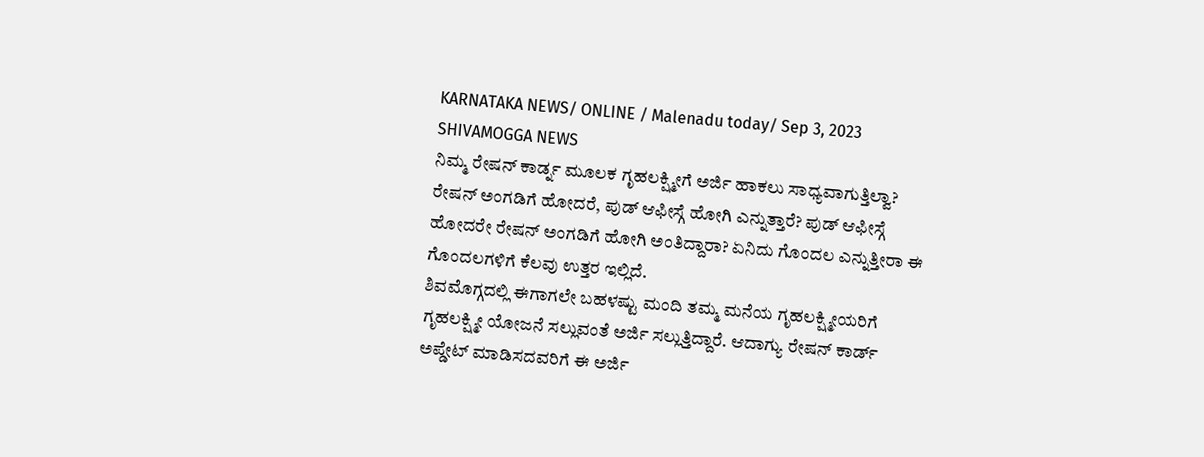KARNATAKA NEWS/ ONLINE / Malenadu today/ Sep 3, 2023 SHIVAMOGGA NEWS
ನಿಮ್ಮ ರೇಷನ್ ಕಾರ್ಡ್ನ ಮೂಲಕ ಗೃಹಲಕ್ಷ್ಮೀಗೆ ಅರ್ಜಿ ಹಾಕಲು ಸಾಧ್ಯವಾಗುತ್ತಿಲ್ವಾ? ರೇಷನ್ ಅಂಗಡಿಗೆ ಹೋದರೆ, ಪುಡ್ ಆಫೀಸ್ಗೆ ಹೋಗಿ ಎನ್ನುತ್ತಾರೆ? ಪುಡ್ ಆಫೀಸ್ಗೆ ಹೋದರೇ ರೇಷನ್ ಅಂಗಡಿಗೆ ಹೋಗಿ ಅಂತಿದ್ದಾರಾ? ಏನಿದು ಗೊಂದಲ ಎನ್ನುತ್ತೀರಾ ಈ ಗೊಂದಲಗಳಿಗೆ ಕೆಲವು ಉತ್ತರ ಇಲ್ಲಿದೆ.
ಶಿವಮೊಗ್ಗದಲ್ಲಿ ಈಗಾಗಲೇ ಬಹಳಷ್ಟು ಮಂದಿ ತಮ್ಮ ಮನೆಯ ಗೃಹಲಕ್ಷ್ಮೀಯರಿಗೆ ಗೃಹಲಕ್ಷ್ಮೀ ಯೋಜನೆ ಸಲ್ಲುವಂತೆ ಅರ್ಜಿ ಸಲ್ಲುತ್ತಿದ್ದಾರೆ. ಆದಾಗ್ಯು ರೇಷನ್ ಕಾರ್ಡ್ ಅಪ್ಡೇಟ್ ಮಾಡಿಸದವರಿಗೆ ಈ ಅರ್ಜಿ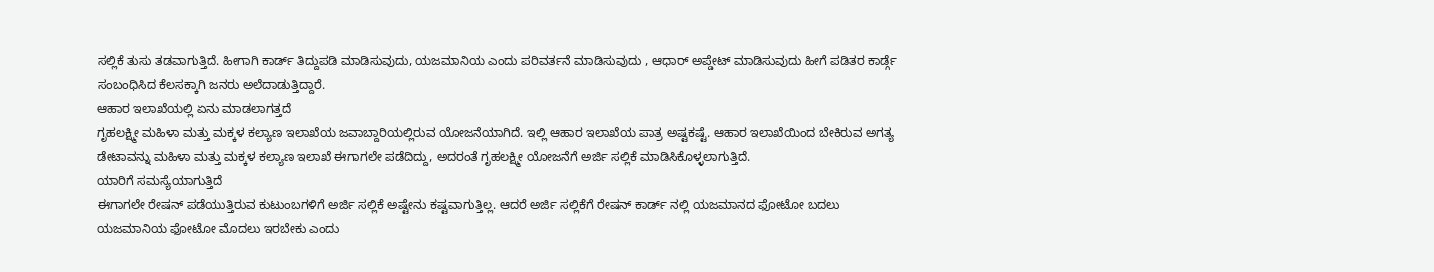ಸಲ್ಲಿಕೆ ತುಸು ತಡವಾಗುತ್ತಿದೆ. ಹೀಗಾಗಿ ಕಾರ್ಡ್ ತಿದ್ದುಪಡಿ ಮಾಡಿಸುವುದು, ಯಜಮಾನಿಯ ಎಂದು ಪರಿವರ್ತನೆ ಮಾಡಿಸುವುದು , ಆಧಾರ್ ಅಪ್ಡೇಟ್ ಮಾಡಿಸುವುದು ಹೀಗೆ ಪಡಿತರ ಕಾರ್ಡ್ಗೆ ಸಂಬಂಧಿಸಿದ ಕೆಲಸಕ್ಕಾಗಿ ಜನರು ಅಲೆದಾಡುತ್ತಿದ್ದಾರೆ.
ಆಹಾರ ಇಲಾಖೆಯಲ್ಲಿ ಏನು ಮಾಡಲಾಗತ್ತದೆ
ಗೃಹಲಕ್ಷ್ಮೀ ಮಹಿಳಾ ಮತ್ತು ಮಕ್ಕಳ ಕಲ್ಯಾಣ ಇಲಾಖೆಯ ಜವಾಬ್ದಾರಿಯಲ್ಲಿರುವ ಯೋಜನೆಯಾಗಿದೆ. ಇಲ್ಲಿ ಆಹಾರ ಇಲಾಖೆಯ ಪಾತ್ರ ಅಷ್ಟಕಷ್ಟೆ. ಆಹಾರ ಇಲಾಖೆಯಿಂದ ಬೇಕಿರುವ ಅಗತ್ಯ ಡೇಟಾವನ್ನು ಮಹಿಳಾ ಮತ್ತು ಮಕ್ಕಳ ಕಲ್ಯಾಣ ಇಲಾಖೆ ಈಗಾಗಲೇ ಪಡೆದಿದ್ದು, ಅದರಂತೆ ಗೃಹಲಕ್ಷ್ಮೀ ಯೋಜನೆಗೆ ಅರ್ಜಿ ಸಲ್ಲಿಕೆ ಮಾಡಿಸಿಕೊಳ್ಳಲಾಗುತ್ತಿದೆ.
ಯಾರಿಗೆ ಸಮಸ್ಯೆಯಾಗುತ್ತಿದೆ
ಈಗಾಗಲೇ ರೇಷನ್ ಪಡೆಯುತ್ತಿರುವ ಕುಟುಂಬಗಳಿಗೆ ಅರ್ಜಿ ಸಲ್ಲಿಕೆ ಅಷ್ಟೇನು ಕಷ್ಟವಾಗುತ್ತಿಲ್ಲ. ಆದರೆ ಅರ್ಜಿ ಸಲ್ಲಿಕೆಗೆ ರೇಷನ್ ಕಾರ್ಡ್ ನಲ್ಲಿ ಯಜಮಾನದ ಫೋಟೋ ಬದಲು ಯಜಮಾನಿಯ ಫೋಟೋ ಮೊದಲು ಇರಬೇಕು ಎಂದು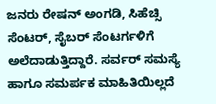ಜನರು ರೇಷನ್ ಅಂಗಡಿ, ಸಿಹೆಚ್ಸಿ ಸೆಂಟರ್, ಸೈಬರ್ ಸೆಂಟರ್ಗಳಿಗೆ ಅಲೆದಾಡುತ್ತಿದ್ದಾರೆ. ಸರ್ವರ್ ಸಮಸ್ಯೆ ಹಾಗೂ ಸಮರ್ಪಕ ಮಾಹಿತಿಯಿಲ್ಲದೆ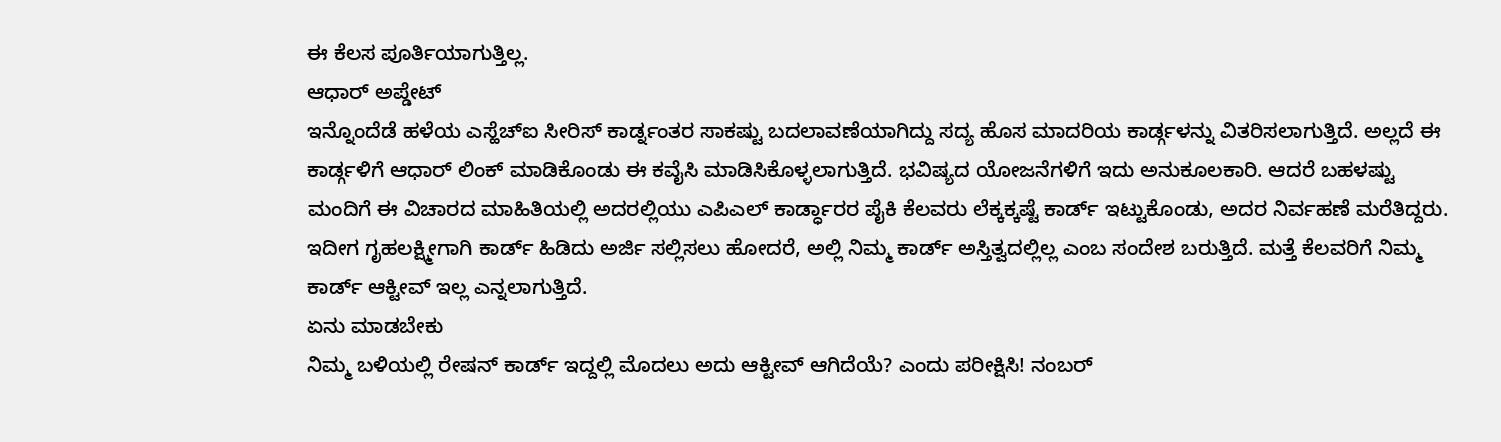ಈ ಕೆಲಸ ಪೂರ್ತಿಯಾಗುತ್ತಿಲ್ಲ.
ಆಧಾರ್ ಅಪ್ಡೇಟ್
ಇನ್ನೊಂದೆಡೆ ಹಳೆಯ ಎಸ್ಹೆಚ್ಐ ಸೀರಿಸ್ ಕಾರ್ಡ್ನಂತರ ಸಾಕಷ್ಟು ಬದಲಾವಣೆಯಾಗಿದ್ದು ಸದ್ಯ ಹೊಸ ಮಾದರಿಯ ಕಾರ್ಡ್ಗಳನ್ನು ವಿತರಿಸಲಾಗುತ್ತಿದೆ. ಅಲ್ಲದೆ ಈ ಕಾರ್ಡ್ಗಳಿಗೆ ಆಧಾರ್ ಲಿಂಕ್ ಮಾಡಿಕೊಂಡು ಈ ಕವೈಸಿ ಮಾಡಿಸಿಕೊಳ್ಳಲಾಗುತ್ತಿದೆ. ಭವಿಷ್ಯದ ಯೋಜನೆಗಳಿಗೆ ಇದು ಅನುಕೂಲಕಾರಿ. ಆದರೆ ಬಹಳಷ್ಟು ಮಂದಿಗೆ ಈ ವಿಚಾರದ ಮಾಹಿತಿಯಲ್ಲಿ ಅದರಲ್ಲಿಯು ಎಪಿಎಲ್ ಕಾರ್ಡ್ಧಾರರ ಪೈಕಿ ಕೆಲವರು ಲೆಕ್ಕಕ್ಕಷ್ಟೆ ಕಾರ್ಡ್ ಇಟ್ಟುಕೊಂಡು, ಅದರ ನಿರ್ವಹಣೆ ಮರೆತಿದ್ದರು. ಇದೀಗ ಗೃಹಲಕ್ಷ್ಮೀಗಾಗಿ ಕಾರ್ಡ್ ಹಿಡಿದು ಅರ್ಜಿ ಸಲ್ಲಿಸಲು ಹೋದರೆ, ಅಲ್ಲಿ ನಿಮ್ಮ ಕಾರ್ಡ್ ಅಸ್ತಿತ್ವದಲ್ಲಿಲ್ಲ ಎಂಬ ಸಂದೇಶ ಬರುತ್ತಿದೆ. ಮತ್ತೆ ಕೆಲವರಿಗೆ ನಿಮ್ಮ ಕಾರ್ಡ್ ಆಕ್ಟೀವ್ ಇಲ್ಲ ಎನ್ನಲಾಗುತ್ತಿದೆ.
ಏನು ಮಾಡಬೇಕು
ನಿಮ್ಮ ಬಳಿಯಲ್ಲಿ ರೇಷನ್ ಕಾರ್ಡ್ ಇದ್ದಲ್ಲಿ ಮೊದಲು ಅದು ಆಕ್ಟೀವ್ ಆಗಿದೆಯೆ? ಎಂದು ಪರೀಕ್ಷಿಸಿ! ನಂಬರ್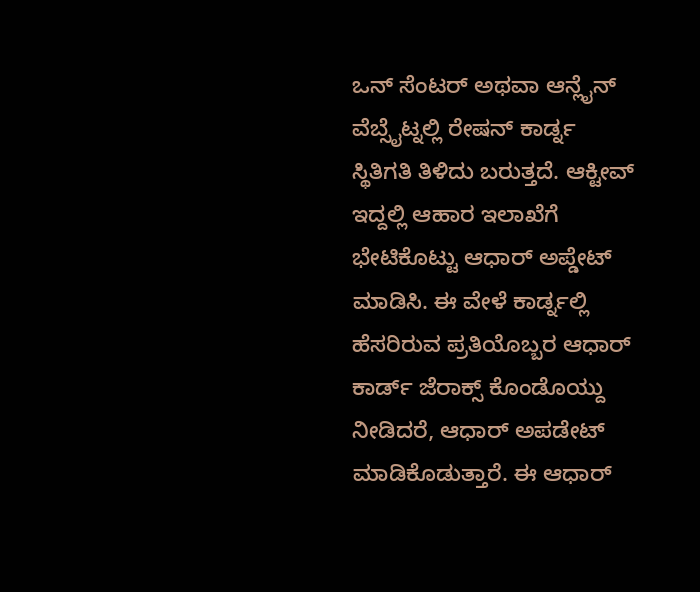ಒನ್ ಸೆಂಟರ್ ಅಥವಾ ಆನ್ಲೈನ್ ವೆಬ್ಸೈಟ್ನಲ್ಲಿ ರೇಷನ್ ಕಾರ್ಡ್ನ ಸ್ಥಿತಿಗತಿ ತಿಳಿದು ಬರುತ್ತದೆ. ಆಕ್ಟೀವ್ ಇದ್ದಲ್ಲಿ ಆಹಾರ ಇಲಾಖೆಗೆ ಭೇಟಿಕೊಟ್ಟು ಆಧಾರ್ ಅಪ್ಡೇಟ್ ಮಾಡಿಸಿ. ಈ ವೇಳೆ ಕಾರ್ಡ್ನಲ್ಲಿ ಹೆಸರಿರುವ ಪ್ರತಿಯೊಬ್ಬರ ಆಧಾರ್ ಕಾರ್ಡ್ ಜೆರಾಕ್ಸ್ ಕೊಂಡೊಯ್ದು ನೀಡಿದರೆ, ಆಧಾರ್ ಅಪಡೇಟ್ ಮಾಡಿಕೊಡುತ್ತಾರೆ. ಈ ಆಧಾರ್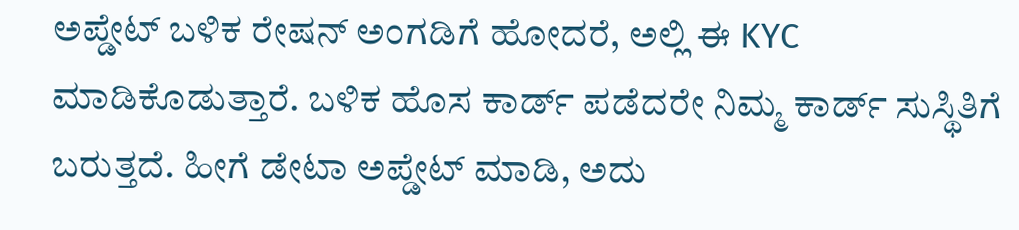ಅಪ್ಡೇಟ್ ಬಳಿಕ ರೇಷನ್ ಅಂಗಡಿಗೆ ಹೋದರೆ, ಅಲ್ಲಿ ಈ KYC ಮಾಡಿಕೊಡುತ್ತಾರೆ. ಬಳಿಕ ಹೊಸ ಕಾರ್ಡ್ ಪಡೆದರೇ ನಿಮ್ಮ ಕಾರ್ಡ್ ಸುಸ್ಥಿತಿಗೆ ಬರುತ್ತದೆ. ಹೀಗೆ ಡೇಟಾ ಅಪ್ಡೇಟ್ ಮಾಡಿ, ಅದು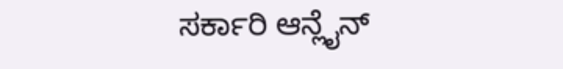ಸರ್ಕಾರಿ ಆನ್ಲೈನ್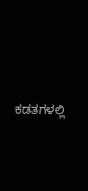ಕಡತಗಳಲ್ಲಿ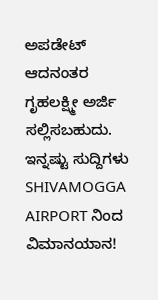ಅಪಡೇಟ್ ಆದನಂತರ ಗೃಹಲಕ್ಷ್ಮೀ ಅರ್ಜಿ ಸಲ್ಲಿಸಬಹುದು.
ಇನ್ನಷ್ಟು ಸುದ್ದಿಗಳು
SHIVAMOGGA AIRPORT ನಿಂದ ವಿಮಾನಯಾನ!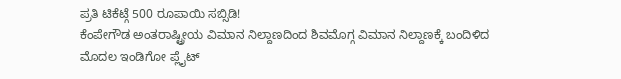ಪ್ರತಿ ಟಿಕೆಟ್ಗೆ 500 ರೂಪಾಯಿ ಸಬ್ಸಿಡಿ!
ಕೆಂಪೇಗೌಡ ಅಂತರಾಷ್ಟ್ರೀಯ ವಿಮಾನ ನಿಲ್ದಾಣದಿಂದ ಶಿವಮೊಗ್ಗ ವಿಮಾನ ನಿಲ್ದಾಣಕ್ಕೆ ಬಂದಿಳಿದ ಮೊದಲ ಇಂಡಿಗೋ ಪ್ಲೈಟ್